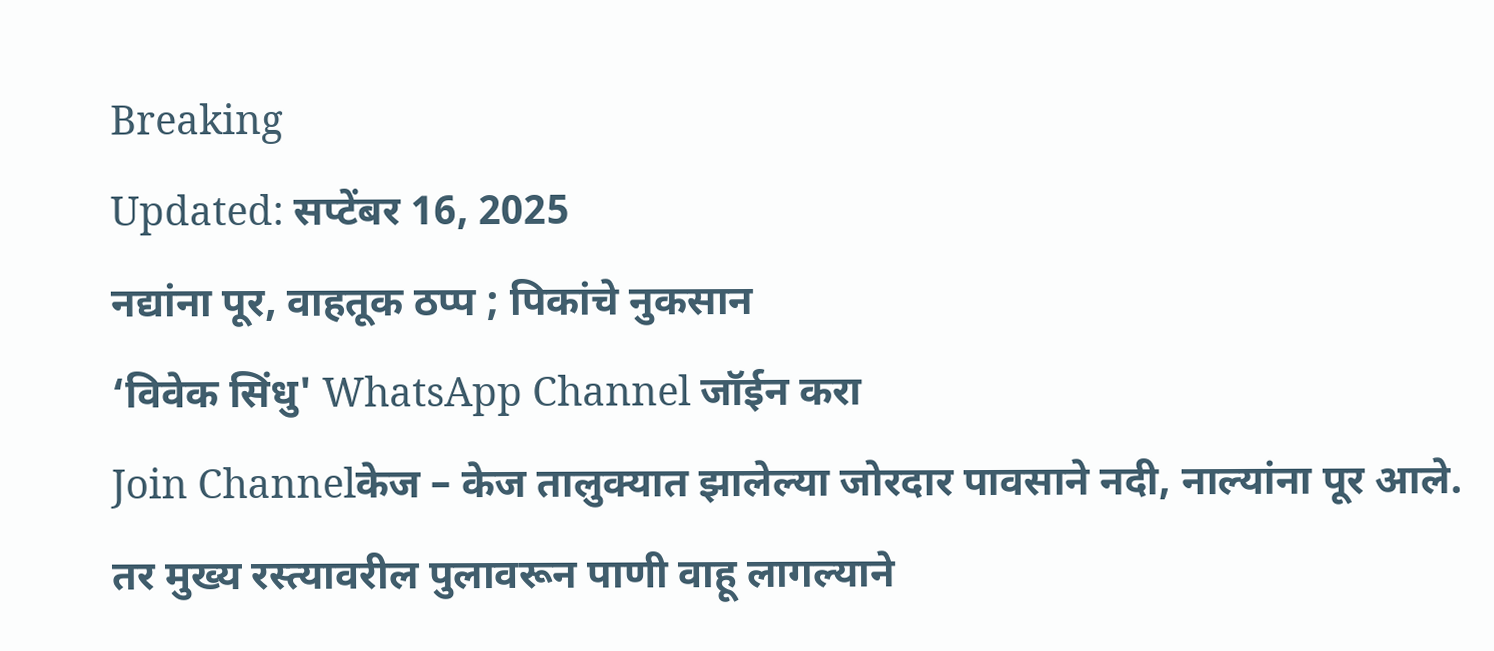Breaking
Updated: सप्टेंबर 16, 2025
नद्यांना पूर, वाहतूक ठप्प ; पिकांचे नुकसान
‘विवेक सिंधु' WhatsApp Channel जॉईन करा
Join Channelकेज – केज तालुक्यात झालेल्या जोरदार पावसाने नदी, नाल्यांना पूर आले. तर मुख्य रस्त्यावरील पुलावरून पाणी वाहू लागल्याने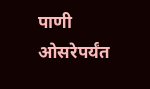पाणी ओसरेपर्यंत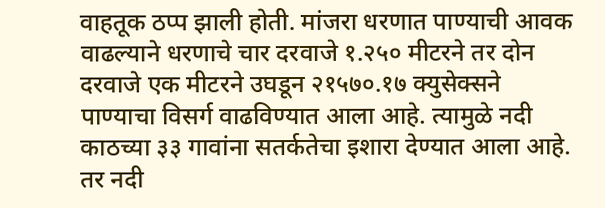वाहतूक ठप्प झाली होती. मांजरा धरणात पाण्याची आवक वाढल्याने धरणाचे चार दरवाजे १.२५० मीटरने तर दोन दरवाजे एक मीटरने उघडून २१५७०.१७ क्युसेक्सने पाण्याचा विसर्ग वाढविण्यात आला आहे. त्यामुळे नदी काठच्या ३३ गावांना सतर्कतेचा इशारा देण्यात आला आहे. तर नदी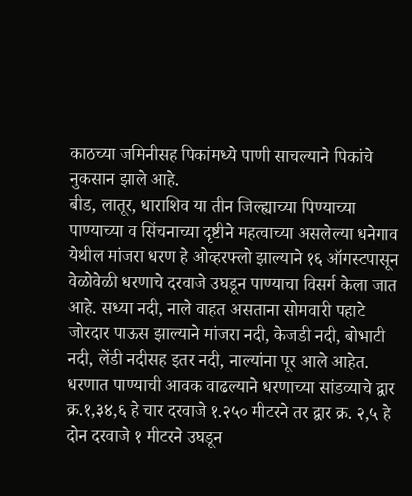काठच्या जमिनीसह पिकांमध्ये पाणी साचल्याने पिकांचे नुकसान झाले आहे.
बीड, लातूर, धाराशिव या तीन जिल्ह्याच्या पिण्याच्या पाण्याच्या व सिंचनाच्या दृष्टीने महत्वाच्या असलेल्या धनेगाव येथील मांजरा धरण हे ओव्हरफ्लो झाल्याने १६ ऑगस्टपासून वेळोवेळी धरणाचे दरवाजे उघडून पाण्याचा विसर्ग केला जात आहे. सध्या नदी, नाले वाहत असताना सोमवारी पहाटे जोरदार पाऊस झाल्याने मांजरा नदी, केजडी नदी, बोभाटी नदी, लेंडी नदीसह इतर नदी, नाल्यांना पूर आले आहेत. धरणात पाण्याची आवक वाढल्याने धरणाच्या सांडव्याचे द्वार क्र.१,३४,६ हे चार दरवाजे १.२५० मीटरने तर द्वार क्र. २,५ हे दोन दरवाजे १ मीटरने उघडून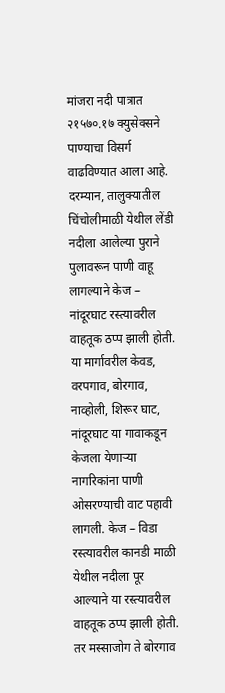मांजरा नदी पात्रात २१५७०.१७ क्युसेक्सने पाण्याचा विसर्ग वाढविण्यात आला आहे.
दरम्यान, तालुक्यातील चिंचोलीमाळी येथील लेंडी नदीला आलेल्या पुराने पुलावरून पाणी वाहू लागल्याने केज – नांदूरघाट रस्त्यावरील वाहतूक ठप्प झाली होती. या मार्गावरील केवड, वरपगाव, बोरगाव, नाव्होली, शिरूर घाट, नांदूरघाट या गावाकडून केजला येणाऱ्या नागरिकांना पाणी ओसरण्याची वाट पहावी लागली. केज – विडा रस्त्यावरील कानडी माळी येथील नदीला पूर आल्याने या रस्त्यावरील वाहतूक ठप्प झाली होती.
तर मस्साजोग ते बोरगाव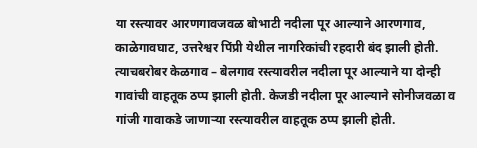या रस्त्यावर आरणगावजवळ बोभाटी नदीला पूर आल्याने आरणगाव, काळेगावघाट, उत्तरेश्वर पिंप्री येथील नागरिकांची रहदारी बंद झाली होती. त्याचबरोबर केळगाव – बेलगाव रस्त्यावरील नदीला पूर आल्याने या दोन्ही गावांची वाहतूक ठप्प झाली होती. केजडी नदीला पूर आल्याने सोनीजवळा व गांजी गावाकडे जाणाऱ्या रस्त्यावरील वाहतूक ठप्प झाली होती.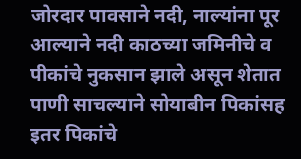जोरदार पावसाने नदी, नाल्यांना पूर आल्याने नदी काठच्या जमिनीचे व पीकांचे नुकसान झाले असून शेतात पाणी साचल्याने सोयाबीन पिकांसह इतर पिकांचे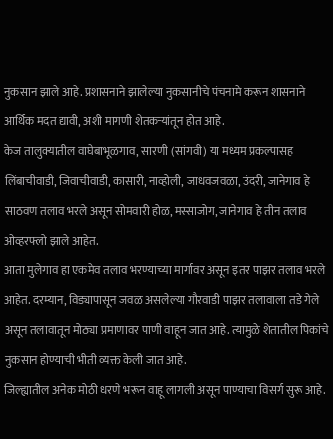नुकसान झाले आहे. प्रशासनाने झालेल्या नुकसानीचे पंचनामे करून शासनाने आर्थिक मदत द्यावी, अशी मागणी शेतकऱ्यांतून होत आहे.
केज तालुक्यातील वाघेबाभूळगाव, सारणी (सांगवी) या मध्यम प्रकल्पासह लिंबाचीवाडी, जिवाचीवाडी, कासारी, नाव्होली, जाधवजवळा, उंदरी, जानेगाव हे साठवण तलाव भरले असून सोमवारी होळ, मस्साजोग, जानेगाव हे तीन तलाव ओव्हरफ्लो झाले आहेत.
आता मुलेगाव हा एकमेव तलाव भरण्याच्या मार्गावर असून इतर पाझर तलाव भरले आहेत. दरम्यान, विड्यापासून जवळ असलेल्या गौरवाडी पाझर तलावाला तडे गेले असून तलावातून मोठ्या प्रमाणावर पाणी वाहून जात आहे. त्यामुळे शेतातील पिकांचे नुकसान होण्याची भीती व्यक्त केली जात आहे.
जिल्ह्यातील अनेक मोठी धरणे भरून वाहू लागली असून पाण्याचा विसर्ग सुरू आहे.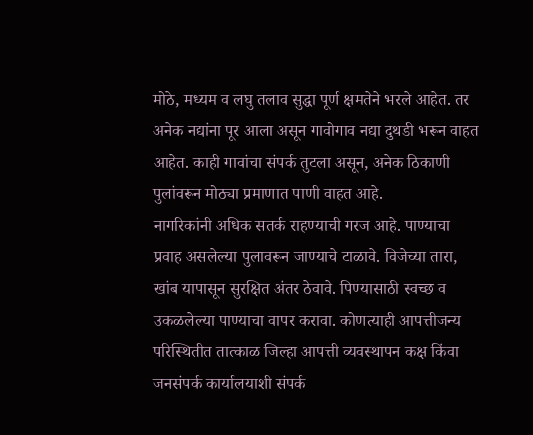मोठे, मध्यम व लघु तलाव सुद्धा पूर्ण क्षमतेने भरले आहेत. तर अनेक नद्यांना पूर आला असून गावोगाव नद्या दुथडी भरून वाहत आहेत. काही गावांचा संपर्क तुटला असून, अनेक ठिकाणी पुलांवरून मोठ्या प्रमाणात पाणी वाहत आहे.
नागरिकांनी अधिक सतर्क राहण्याची गरज आहे. पाण्याचा प्रवाह असलेल्या पुलावरून जाण्याचे टाळावे. विजेच्या तारा, खांब यापासून सुरक्षित अंतर ठेवावे. पिण्यासाठी स्वच्छ व उकळलेल्या पाण्याचा वापर करावा. कोणत्याही आपत्तीजन्य परिस्थितीत तात्काळ जिल्हा आपत्ती व्यवस्थापन कक्ष किंवा जनसंपर्क कार्यालयाशी संपर्क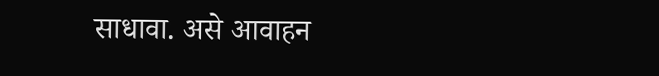साधावा. असे आवाहन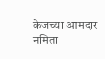केजच्या आमदार नमिता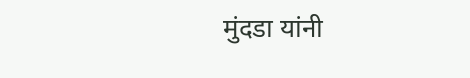मुंदडा यांनी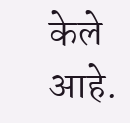केले आहे.